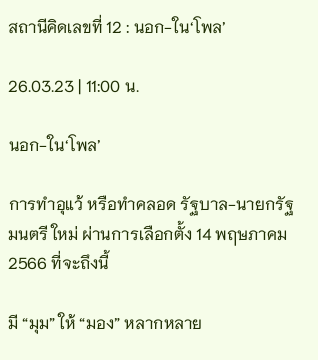สถานีคิดเลขที่ 12 : นอก-ใน‘โพล’

26.03.23 | 11:00 น.

นอก-ใน‘โพล’

การทำอุแว้ หรือทำคลอด รัฐบาล-นายกรัฐมนตรี ใหม่ ผ่านการเลือกตั้ง 14 พฤษภาคม 2566 ที่จะถึงนี้

มี “มุม” ให้ “มอง” หลากหลาย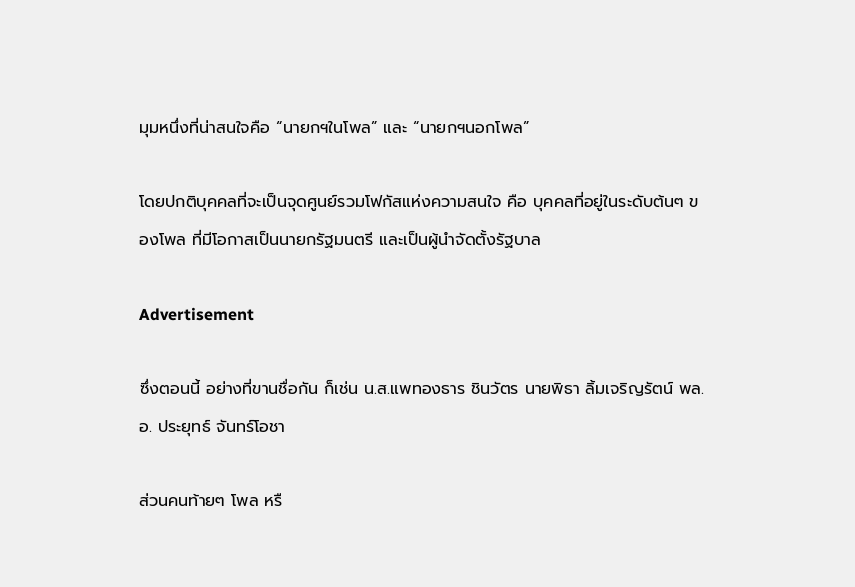มุมหนึ่งที่น่าสนใจคือ “นายกฯในโพล” และ “นายกฯนอกโพล”

โดยปกติบุคคลที่จะเป็นจุดศูนย์รวมโฟกัสแห่งความสนใจ คือ บุคคลที่อยู่ในระดับต้นๆ ของโพล ที่มีโอกาสเป็นนายกรัฐมนตรี และเป็นผู้นำจัดตั้งรัฐบาล

Advertisement

ซึ่งตอนนี้ อย่างที่ขานชื่อกัน ก็เช่น น.ส.แพทองธาร ชินวัตร นายพิธา ลิ้มเจริญรัตน์ พล.อ. ประยุทธ์ จันทร์โอชา

ส่วนคนท้ายๆ โพล หรื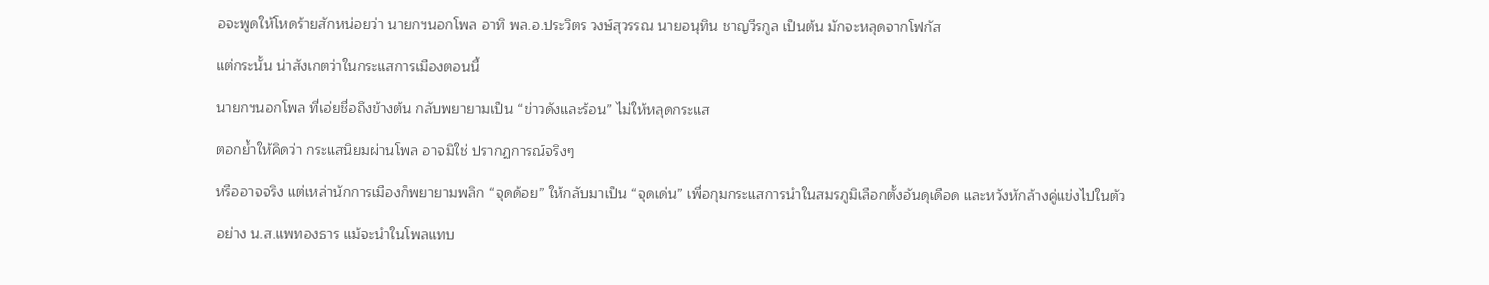อจะพูดให้โหดร้ายสักหน่อยว่า นายกฯนอกโพล อาทิ พล.อ.ประวิตร วงษ์สุวรรณ นายอนุทิน ชาญวีรกูล เป็นต้น มักจะหลุดจากโฟกัส

แต่กระนั้น น่าสังเกตว่าในกระแสการเมืองตอนนี้

นายกฯนอกโพล ที่เอ่ยชื่อถึงข้างต้น กลับพยายามเป็น “ข่าวดังและร้อน” ไม่ให้หลุดกระแส

ตอกย้ำให้คิดว่า กระแสนิยมผ่านโพล อาจมิใช่ ปรากฏการณ์จริงๆ

หรืออาจจริง แต่เหล่านักการเมืองก็พยายามพลิก “จุดด้อย” ให้กลับมาเป็น “จุดเด่น” เพื่อกุมกระแสการนำในสมรภูมิเลือกตั้งอันดุเดือด และหวังหักล้างคู่แข่งไปในตัว

อย่าง น.ส.แพทองธาร แม้จะนำในโพลแทบ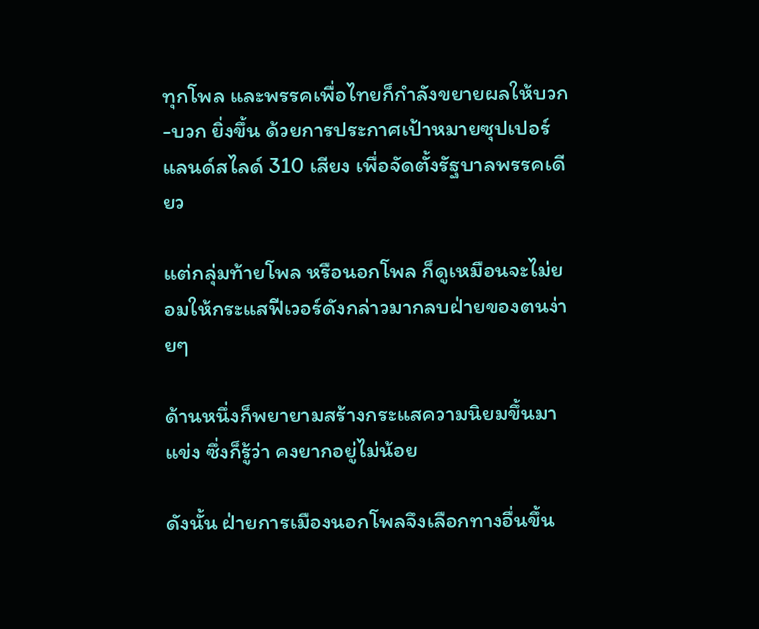ทุกโพล และพรรคเพื่อไทยก็กำลังขยายผลให้บวก-บวก ยิ่งขึ้น ด้วยการประกาศเป้าหมายซุปเปอร์แลนด์สไลด์ 310 เสียง เพื่อจัดตั้งรัฐบาลพรรคเดียว

แต่กลุ่มท้ายโพล หรือนอกโพล ก็ดูเหมือนจะไม่ยอมให้กระแสฟีเวอร์ดังกล่าวมากลบฝ่ายของตนง่ายๆ

ด้านหนึ่งก็พยายามสร้างกระแสความนิยมขึ้นมาแข่ง ซึ่งก็รู้ว่า คงยากอยู่ไม่น้อย

ดังนั้น ฝ่ายการเมืองนอกโพลจึงเลือกทางอื่นขึ้น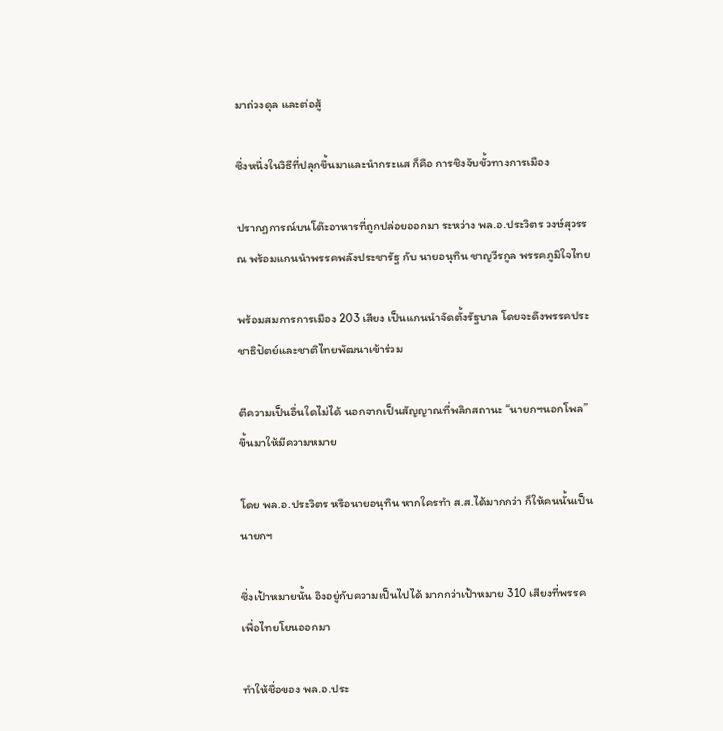มาถ่วงดุล และต่อสู้

ซึ่งหนึ่งในวิธีที่ปลุกขึ้นมาและนำกระแส ก็คือ การชิงจับขั้วทางการเมือง

ปรากฏการณ์บนโต๊ะอาหารที่ถูกปล่อยออกมา ระหว่าง พล.อ.ประวิตร วงษ์สุวรรณ พร้อมแกนนำพรรคพลังประชารัฐ กับ นายอนุทิน ชาญวีรกูล พรรคภูมิใจไทย

พร้อมสมการการเมือง 203 เสียง เป็นแกนนำจัดตั้งรัฐบาล โดยจะดึงพรรคประชาธิปัตย์และชาติไทยพัฒนาเข้าร่วม

ตีความเป็นอื่นใดไม่ได้ นอกจากเป็นสัญญาณที่พลิกสถานะ “นายกฯนอกโพล” ขึ้นมาให้มีความหมาย

โดย พล.อ.ประวิตร หรือนายอนุทิน หากใครทำ ส.ส.ได้มากกว่า ก็ให้คนนั้นเป็นนายกฯ

ซึ่งเป้าหมายนั้น อิงอยู่กับความเป็นไปได้ มากกว่าเป้าหมาย 310 เสียงที่พรรคเพื่อไทยโยนออกมา

ทำให้ชื่อของ พล.อ.ประ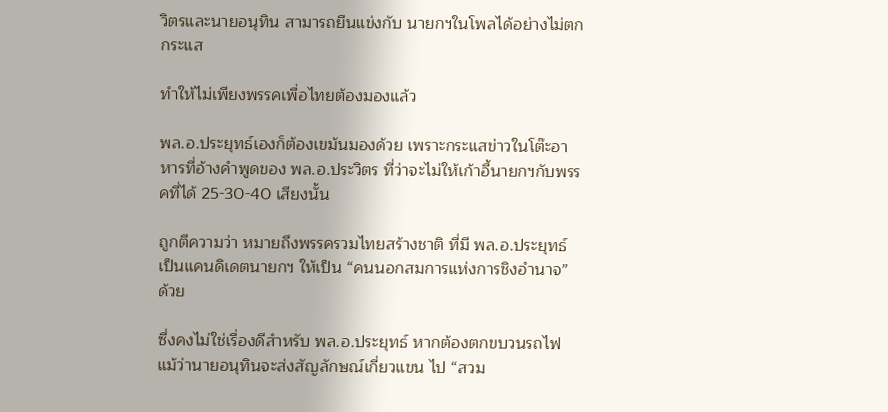วิตรและนายอนุทิน สามารถยืนแข่งกับ นายกฯในโพลได้อย่างไม่ตกกระแส

ทำให้ไม่เพียงพรรคเพื่อไทยต้องมองแล้ว

พล.อ.ประยุทธ์เองก็ต้องเขม้นมองด้วย เพราะกระแสข่าวในโต๊ะอาหารที่อ้างคำพูดของ พล.อ.ประวิตร ที่ว่าจะไม่ให้เก้าอี้นายกฯกับพรรคที่ได้ 25-30-40 เสียงนั้น

ถูกตีความว่า หมายถึงพรรครวมไทยสร้างชาติ ที่มี พล.อ.ประยุทธ์เป็นแคนดิเดตนายกฯ ให้เป็น “คนนอกสมการแห่งการชิงอำนาจ” ด้วย

ซึ่งคงไม่ใช่เรื่องดีสำหรับ พล.อ.ประยุทธ์ หากต้องตกขบวนรถไฟ แม้ว่านายอนุทินจะส่งสัญลักษณ์เกี่ยวแขน ไป “สวม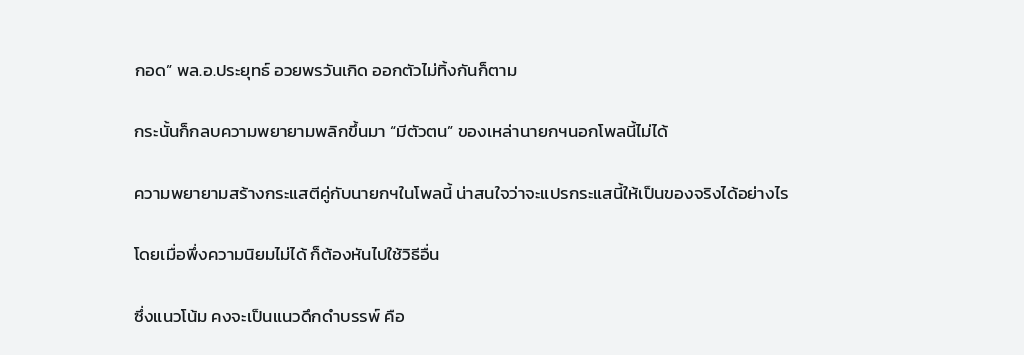กอด” พล.อ.ประยุทธ์ อวยพรวันเกิด ออกตัวไม่ทิ้งกันก็ตาม

กระนั้นก็กลบความพยายามพลิกขึ้นมา “มีตัวตน” ของเหล่านายกฯนอกโพลนี้ไม่ได้

ความพยายามสร้างกระแสตีคู่กับนายกฯในโพลนี้ น่าสนใจว่าจะแปรกระแสนี้ให้เป็นของจริงได้อย่างไร

โดยเมื่อพึ่งความนิยมไม่ได้ ก็ต้องหันไปใช้วิธีอื่น

ซึ่งแนวโน้ม คงจะเป็นแนวดึกดำบรรพ์ คือ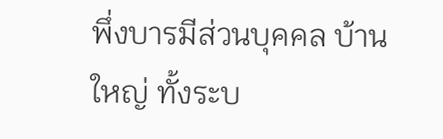พึ่งบารมีส่วนบุคคล บ้านใหญ่ ทั้งระบ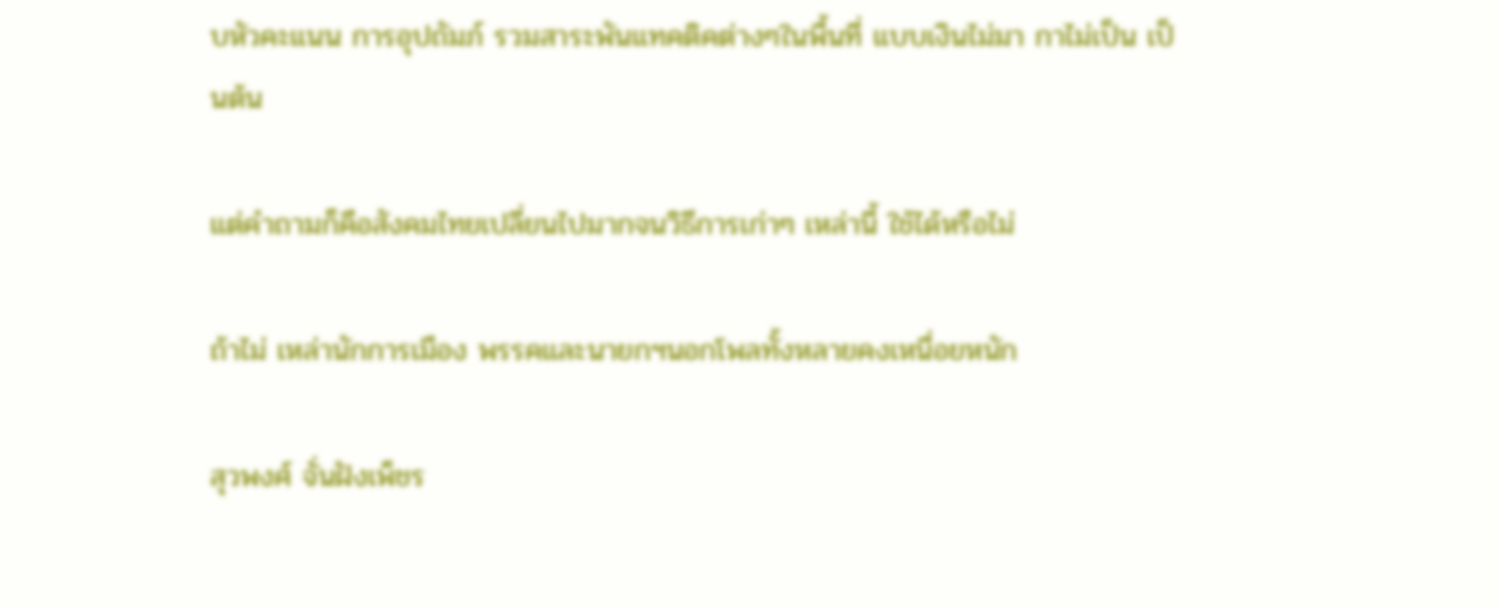บหัวคะแนน การอุปถัมภ์ รวมสาระพันแทคติคต่างๆในพื้นที่ แบบเงินไม่มา กาไม่เป็น เป็นต้น

แต่คำถามก็คือสังคมไทยเปลี่ยนไปมากจนวิธีการเก่าๆ เหล่านี้ ใช้ได้หรือไม่

ถ้าไม่ เหล่านักการเมือง พรรคและนายกฯนอกโพลทั้งหลายคงเหนื่อยหนัก

สุวพงศ์ จั่นฝังเพ็ชร